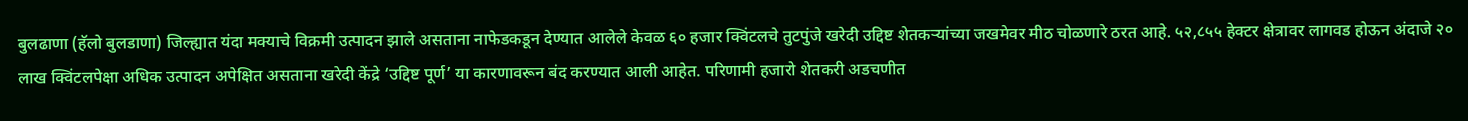बुलढाणा (हॅलो बुलडाणा) जिल्ह्यात यंदा मक्याचे विक्रमी उत्पादन झाले असताना नाफेडकडून देण्यात आलेले केवळ ६० हजार क्विंटलचे तुटपुंजे खरेदी उद्दिष्ट शेतकऱ्यांच्या जखमेवर मीठ चोळणारे ठरत आहे. ५२,८५५ हेक्टर क्षेत्रावर लागवड होऊन अंदाजे २० लाख क्विंटलपेक्षा अधिक उत्पादन अपेक्षित असताना खरेदी केंद्रे ‘उद्दिष्ट पूर्ण’ या कारणावरून बंद करण्यात आली आहेत. परिणामी हजारो शेतकरी अडचणीत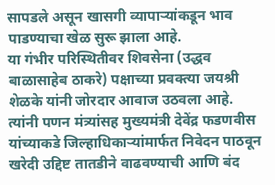सापडले असून खासगी व्यापाऱ्यांकडून भाव पाडण्याचा खेळ सुरू झाला आहे.
या गंभीर परिस्थितीवर शिवसेना (उद्धव बाळासाहेब ठाकरे) पक्षाच्या प्रवक्त्या जयश्री शेळके यांनी जोरदार आवाज उठवला आहे. त्यांनी पणन मंत्र्यांसह मुख्यमंत्री देवेंद्र फडणवीस यांच्याकडे जिल्हाधिकाऱ्यांमार्फत निवेदन पाठवून खरेदी उद्दिष्ट तातडीने वाढवण्याची आणि बंद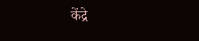केंद्रे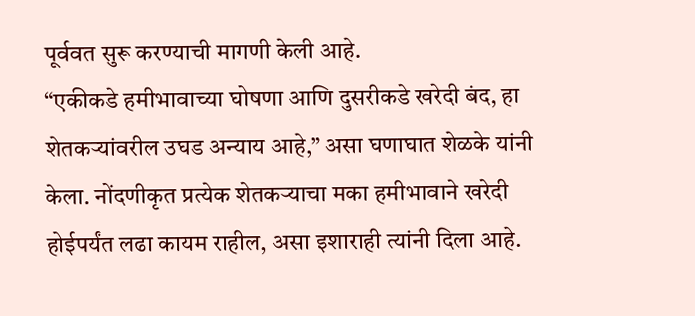पूर्ववत सुरू करण्याची मागणी केली आहे.
“एकीकडे हमीभावाच्या घोषणा आणि दुसरीकडे खरेदी बंद, हा शेतकऱ्यांवरील उघड अन्याय आहे,” असा घणाघात शेळके यांनी केला. नोंदणीकृत प्रत्येक शेतकऱ्याचा मका हमीभावाने खरेदी होईपर्यंत लढा कायम राहील, असा इशाराही त्यांनी दिला आहे.